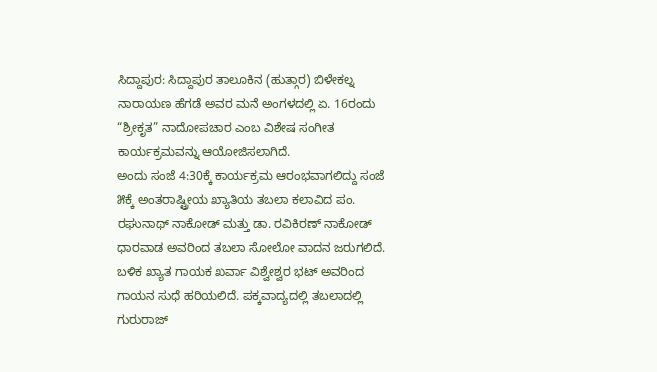ಸಿದ್ದಾಪುರ: ಸಿದ್ದಾಪುರ ತಾಲೂಕಿನ (ಹುತ್ಗಾರ) ಬಿಳೇಕಲ್ನ ನಾರಾಯಣ ಹೆಗಡೆ ಅವರ ಮನೆ ಅಂಗಳದಲ್ಲಿ ಏ. 16ರಂದು “ಶ್ರೀಕೃತ” ನಾದೋಪಚಾರ ಎಂಬ ವಿಶೇಷ ಸಂಗೀತ ಕಾರ್ಯಕ್ರಮವನ್ನು ಆಯೋಜಿಸಲಾಗಿದೆ.
ಅಂದು ಸಂಜೆ 4:30ಕ್ಕೆ ಕಾರ್ಯಕ್ರಮ ಆರಂಭವಾಗಲಿದ್ದು ಸಂಜೆ ೫ಕ್ಕೆ ಅಂತರಾಷ್ಟ್ರೀಯ ಖ್ಯಾತಿಯ ತಬಲಾ ಕಲಾವಿದ ಪಂ. ರಘುನಾಥ್ ನಾಕೋಡ್ ಮತ್ತು ಡಾ. ರವಿಕಿರಣ್ ನಾಕೋಡ್ ಧಾರವಾಡ ಅವರಿಂದ ತಬಲಾ ಸೋಲೋ ವಾದನ ಜರುಗಲಿದೆ.
ಬಳಿಕ ಖ್ಯಾತ ಗಾಯಕ ಖರ್ವಾ ವಿಶ್ವೇಶ್ವರ ಭಟ್ ಅವರಿಂದ ಗಾಯನ ಸುಧೆ ಹರಿಯಲಿದೆ. ಪಕ್ಕವಾದ್ಯದಲ್ಲಿ ತಬಲಾದಲ್ಲಿ ಗುರುರಾಜ್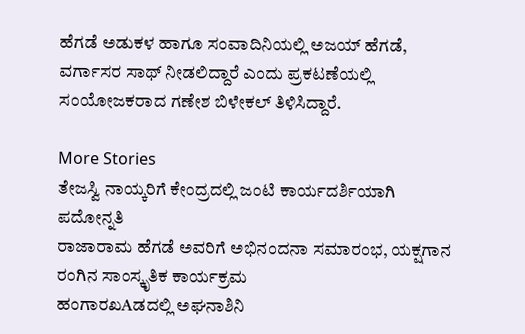ಹೆಗಡೆ ಅಡುಕಳ ಹಾಗೂ ಸಂವಾದಿನಿಯಲ್ಲಿ ಅಜಯ್ ಹೆಗಡೆ, ವರ್ಗಾಸರ ಸಾಥ್ ನೀಡಲಿದ್ದಾರೆ ಎಂದು ಪ್ರಕಟಣೆಯಲ್ಲಿ ಸಂಯೋಜಕರಾದ ಗಣೇಶ ಬಿಳೇಕಲ್ ತಿಳಿಸಿದ್ದಾರೆ.

More Stories
ತೇಜಸ್ವಿ ನಾಯ್ಕರಿಗೆ ಕೇಂದ್ರದಲ್ಲಿ ಜಂಟಿ ಕಾರ್ಯದರ್ಶಿಯಾಗಿ ಪದೋನ್ನತಿ
ರಾಜಾರಾಮ ಹೆಗಡೆ ಅವರಿಗೆ ಅಭಿನಂದನಾ ಸಮಾರಂಭ, ಯಕ್ಷಗಾನ ರಂಗಿನ ಸಾಂಸ್ಕೃತಿಕ ಕಾರ್ಯಕ್ರಮ
ಹಂಗಾರಖAಡದಲ್ಲಿ ಅಘನಾಶಿನಿ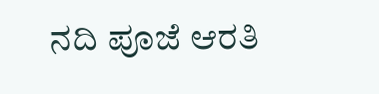ನದಿ ಪೂಜೆ ಆರತಿ